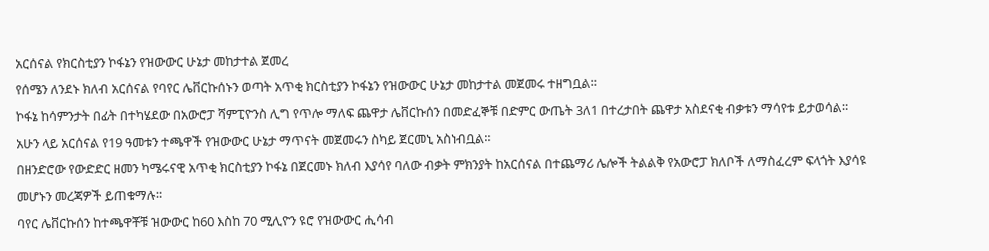አርሰናል የክርስቲያን ኮፋኔን የዝውውር ሁኔታ መከታተል ጀመረ
የሰሜን ለንደኑ ክለብ አርሰናል የባየር ሌቨርኩሰኑን ወጣት አጥቂ ክርስቲያን ኮፋኔን የዝውውር ሁኔታ መከታተል መጀመሩ ተዘግቧል።
ኮፋኔ ከሳምንታት በፊት በተካሄደው በአውሮፓ ሻምፒዮንስ ሊግ የጥሎ ማለፍ ጨዋታ ሌቨርኩሰን በመድፈኞቹ በድምር ውጤት 3ለ1 በተረታበት ጨዋታ አስደናቂ ብቃቱን ማሳየቱ ይታወሳል።
አሁን ላይ አርሰናል የ19 ዓመቱን ተጫዋች የዝውውር ሁኔታ ማጥናት መጀመሩን ስካይ ጀርመኒ አስነብቧል።
በዘንድሮው የውድድር ዘመን ካሜሩናዊ አጥቂ ክርስቲያን ኮፋኔ በጀርመኑ ክለብ እያሳየ ባለው ብቃት ምክንያት ከአርሰናል በተጨማሪ ሌሎች ትልልቅ የአውሮፓ ክለቦች ለማስፈረም ፍላጎት እያሳዩ መሆኑን መረጃዎች ይጠቁማሉ።
ባየር ሌቨርኩሰን ከተጫዋቾቹ ዝውውር ከ60 እስከ 70 ሚሊዮን ዩሮ የዝውውር ሒሳብ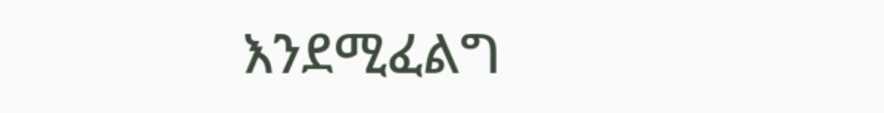እንደሚፈልግ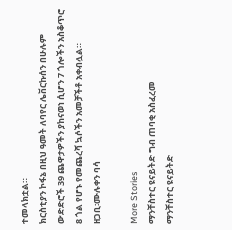ተመላክቷል።
ክርስቲያን ኮፋኔ በዚህ ዓመት ለባየር ሌቨርኩሰን በሁሉም ውድድሮች 39 ጨዋታዎችን ያከናወነ ሲሆን 7 ጎሎችን አስቆጥሮ 8 ጎል የሆኑ የመጨረሻ ኳሶችን አመቻችቶ አቀብሏል።
ዘጋቢ፡ሙሉቀን ባሳ

More Stories
ማንቸስተር ዩናይትድ ግብ ጠባቂ አስፈረመ
ማንቸስተር ዩናይትድ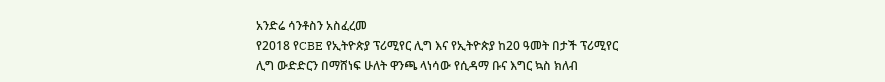አንድሬ ሳንቶስን አስፈረመ
የ2018 የCBE የኢትዮጵያ ፕሪሚየር ሊግ እና የኢትዮጵያ ከ20 ዓመት በታች ፕሪሚየር ሊግ ውድድርን በማሸነፍ ሁለት ዋንጫ ላነሳው የሲዳማ ቡና እግር ኳስ ክለብ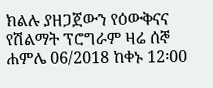ክልሉ ያዘጋጀውን የዕውቅናና የሽልማት ፕሮግራም ዛሬ ሰኞ ሐምሌ 06/2018 ከቀኑ 12፡00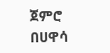ጀምሮ በሀዋሳ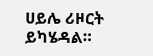ሀይሌ ሪዞርት ይካሄዳል።